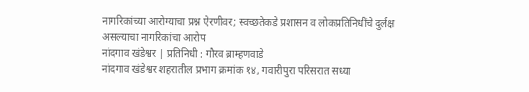नागरिकांच्या आरोग्याचा प्रश्न ऐरणीवर; स्वच्छतेकडे प्रशासन व लोकप्रतिनिधींचे दुर्लक्ष असल्याचा नागरिकांचा आरोप
नांदगाव खंडेश्वर | प्रतिनिधी : गौरव ब्राम्हणवाडे
नांदगाव खंडेश्वर शहरातील प्रभाग क्रमांक १४, गवारीपुरा परिसरात सध्या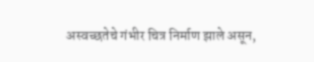अस्वच्छतेचे गंभीर चित्र निर्माण झाले असून,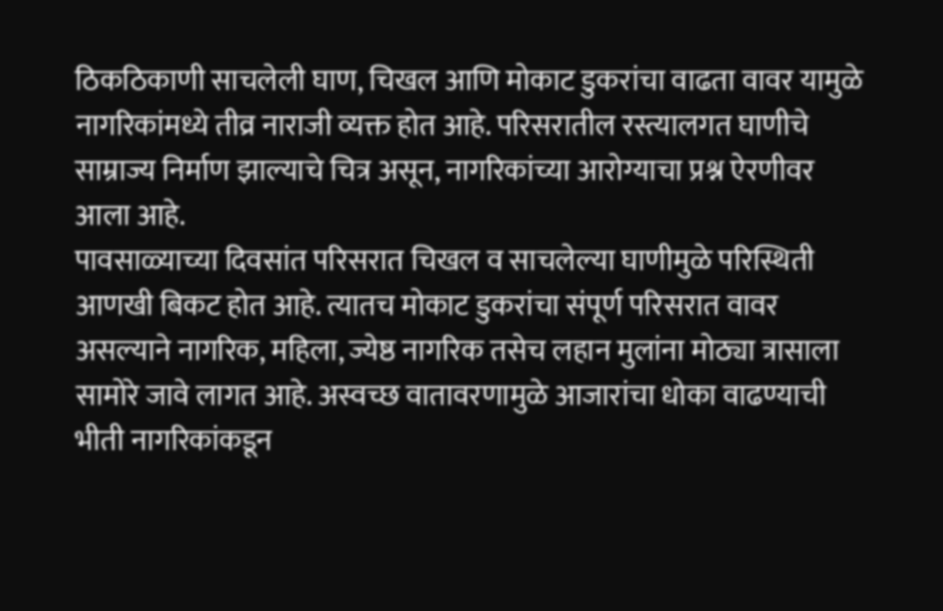ठिकठिकाणी साचलेली घाण, चिखल आणि मोकाट डुकरांचा वाढता वावर यामुळे नागरिकांमध्ये तीव्र नाराजी व्यक्त होत आहे. परिसरातील रस्त्यालगत घाणीचे साम्राज्य निर्माण झाल्याचे चित्र असून, नागरिकांच्या आरोग्याचा प्रश्न ऐरणीवर आला आहे.
पावसाळ्याच्या दिवसांत परिसरात चिखल व साचलेल्या घाणीमुळे परिस्थिती आणखी बिकट होत आहे. त्यातच मोकाट डुकरांचा संपूर्ण परिसरात वावर असल्याने नागरिक, महिला, ज्येष्ठ नागरिक तसेच लहान मुलांना मोठ्या त्रासाला सामोरे जावे लागत आहे. अस्वच्छ वातावरणामुळे आजारांचा धोका वाढण्याची भीती नागरिकांकडून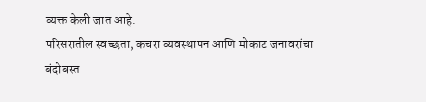व्यक्त केली जात आहे.
परिसरातील स्वच्छता, कचरा व्यवस्थापन आणि मोकाट जनावरांचा बंदोबस्त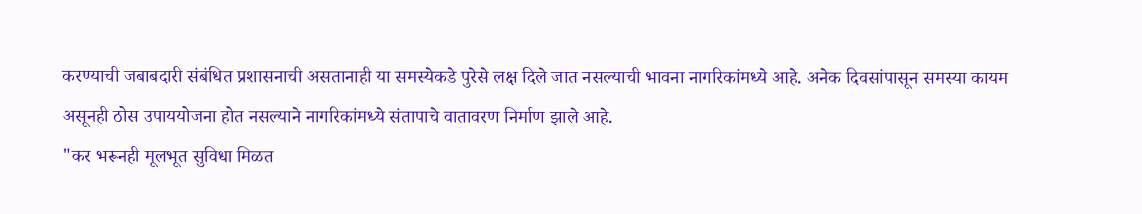करण्याची जबाबदारी संबंधित प्रशासनाची असतानाही या समस्येकडे पुरेसे लक्ष दिले जात नसल्याची भावना नागरिकांमध्ये आहे. अनेक दिवसांपासून समस्या कायम असूनही ठोस उपाययोजना होत नसल्याने नागरिकांमध्ये संतापाचे वातावरण निर्माण झाले आहे.
"कर भरूनही मूलभूत सुविधा मिळत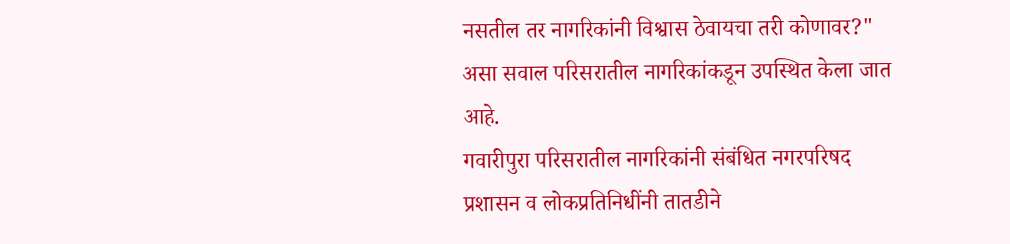नसतील तर नागरिकांनी विश्वास ठेवायचा तरी कोणावर?" असा सवाल परिसरातील नागरिकांकडून उपस्थित केला जात आहे.
गवारीपुरा परिसरातील नागरिकांनी संबंधित नगरपरिषद प्रशासन व लोकप्रतिनिधींनी तातडीने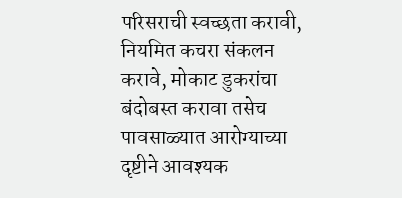परिसराची स्वच्छता करावी, नियमित कचरा संकलन करावे, मोकाट डुकरांचा बंदोबस्त करावा तसेच पावसाळ्यात आरोग्याच्या दृष्टीने आवश्यक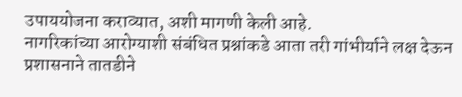उपाययोजना कराव्यात, अशी मागणी केली आहे.
नागरिकांच्या आरोग्याशी संबंधित प्रश्नांकडे आता तरी गांभीर्याने लक्ष देऊन प्रशासनाने तातडीने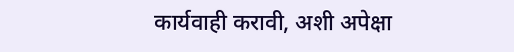कार्यवाही करावी, अशी अपेक्षा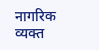नागरिक व्यक्त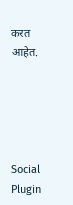करत आहेत.





Social Plugin